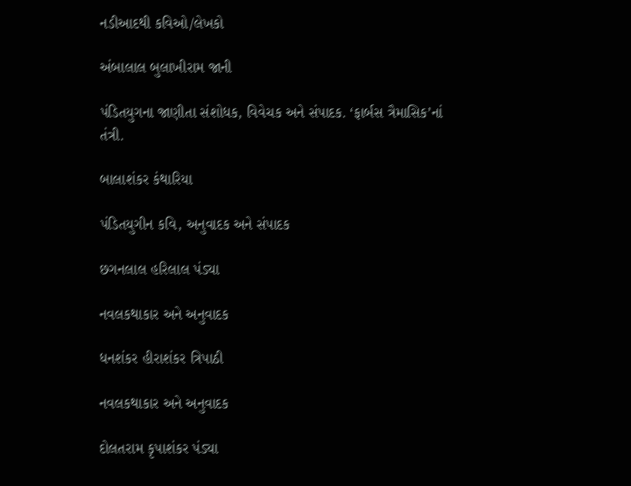નડીઆદથી કવિઓ/લેખકો

અંબાલાલ બુલાખીરામ જાની

પંડિતયુગના જાણીતા સંશોધક, વિવેચક અને સંપાદક. ‘ફાર્બસ ત્રૈમાસિક’નાં તંત્રી.

બાલાશંકર કંથારિયા

પંડિતયુગીન કવિ, અનુવાદક અને સંપાદક

છગનલાલ હરિલાલ પંડ્યા

નવલકથાકાર અને અનુવાદક

ધનશંકર હીરાશંકર ત્રિપાઠી

નવલકથાકાર અને અનુવાદક

દોલતરામ કૃપાશંકર પંડ્યા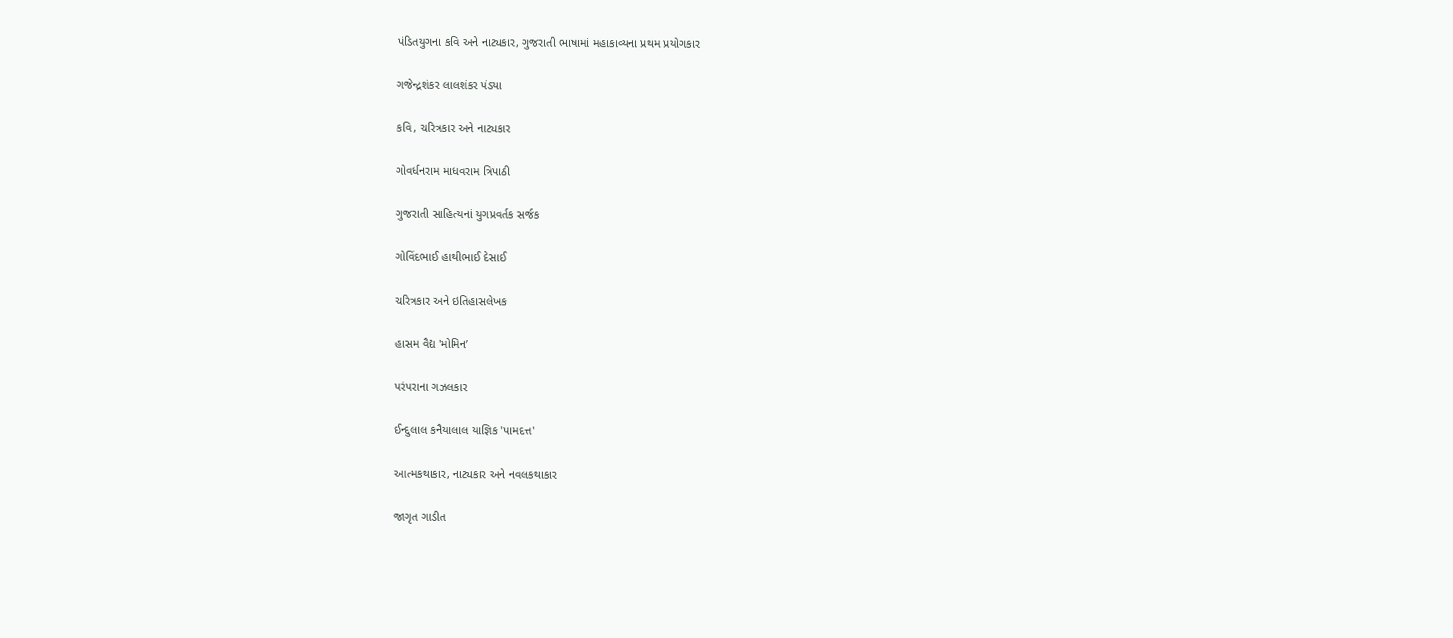પંડિતયુગના કવિ અને નાટ્યકાર, ગુજરાતી ભાષામાં મહાકાવ્યના પ્રથમ પ્રયોગકાર

ગજેન્દ્રશંકર લાલશંકર પંડ્યા

કવિ, ચરિત્રકાર અને નાટ્યકાર

ગોવર્ધનરામ માધવરામ ત્રિપાઠી

ગુજરાતી સાહિત્યનાં યુગપ્રવર્તક સર્જક

ગોવિંદભાઈ હાથીભાઈ દેસાઈ

ચરિત્રકાર અને ઇતિહાસલેખક

હાસમ વૈદ્ય 'મોમિન’

પરંપરાના ગઝલકાર

ઈન્દુલાલ કનૈયાલાલ યાજ્ઞિક 'પામદત્ત'

આત્મકથાકાર, નાટ્યકાર અને નવલકથાકાર

જાગૃત ગાડીત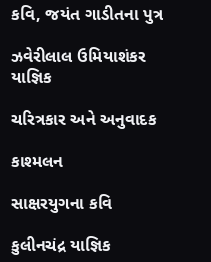કવિ, જયંત ગાડીતના પુત્ર

ઝવેરીલાલ ઉમિયાશંકર યાજ્ઞિક

ચરિત્રકાર અને અનુવાદક

કાશ્મલન

સાક્ષરયુગના કવિ

કુલીનચંદ્ર યાજ્ઞિક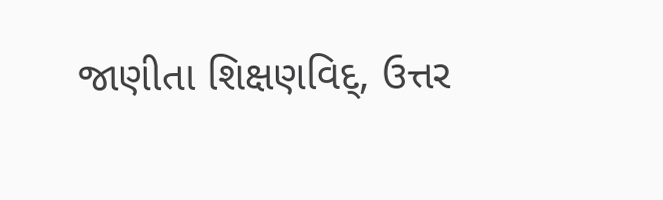જાણીતા શિક્ષણવિદ્, ઉત્તર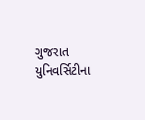ગુજરાત યુનિવર્સિટીના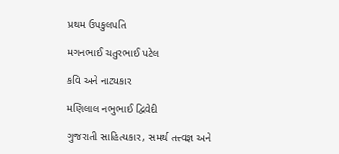પ્રથમ ઉપકુલપતિ

મગનભાઈ ચતુરભાઈ પટેલ

કવિ અને નાટ્યકાર

મણિલાલ નભુભાઈ દ્વિવેદી

ગુજરાતી સાહિત્યકાર, સમર્થ તત્ત્વજ્ઞ અને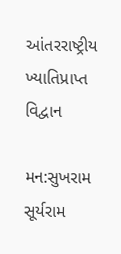આંતરરાષ્ટ્રીય ખ્યાતિપ્રાપ્ત વિદ્વાન

મન:સુખરામ સૂર્યરામ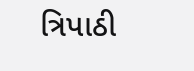ત્રિપાઠી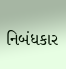નિબંધકાર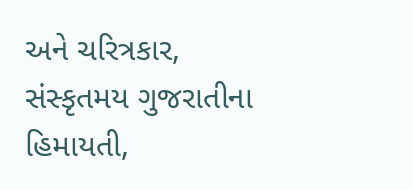અને ચરિત્રકાર, સંસ્કૃતમય ગુજરાતીના હિમાયતી,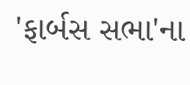'ફાર્બસ સભા'ના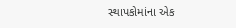સ્થાપકોમાંના એક